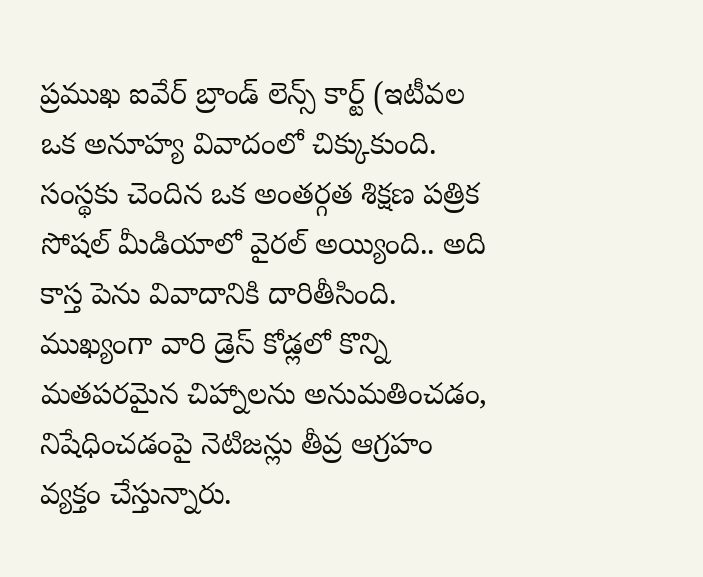ప్రముఖ ఐవేర్ బ్రాండ్ లెన్స్ కార్ట్ (ఇటీవల ఒక అనూహ్య వివాదంలో చిక్కుకుంది. సంస్థకు చెందిన ఒక అంతర్గత శిక్షణ పత్రిక సోషల్ మీడియాలో వైరల్ అయ్యింది.. అది కాస్త పెను వివాదానికి దారితీసింది. ముఖ్యంగా వారి డ్రెస్ కోడ్లలో కొన్ని మతపరమైన చిహ్నాలను అనుమతించడం, నిషేధించడంపై నెటిజన్లు తీవ్ర ఆగ్రహం వ్యక్తం చేస్తున్నారు.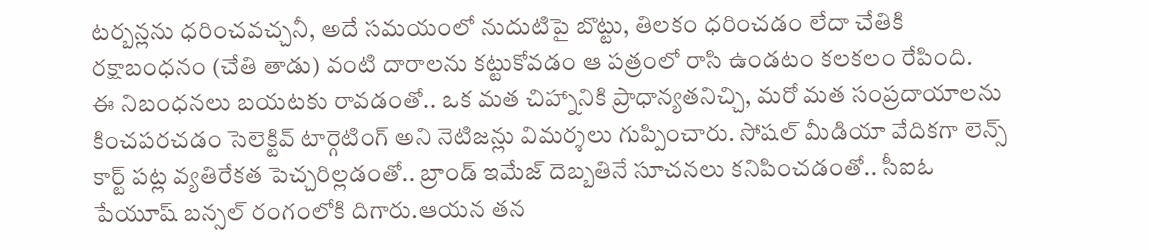టర్బన్లను ధరించవచ్చనీ, అదే సమయంలో నుదుటిపై బొట్టు, తిలకం ధరించడం లేదా చేతికి రక్షాబంధనం (చేతి తాడు) వంటి దారాలను కట్టుకోవడం ఆ పత్రంలో రాసి ఉండటం కలకలం రేపింది.
ఈ నిబంధనలు బయటకు రావడంతో.. ఒక మత చిహ్నానికి ప్రాధాన్యతనిచ్చి, మరో మత సంప్రదాయాలను కించపరచడం సెలెక్టివ్ టార్గెటింగ్ అని నెటిజన్లు విమర్శలు గుప్పించారు. సోషల్ మీడియా వేదికగా లెన్స్ కార్ట్ పట్ల వ్యతిరేకత పెచ్చరిల్లడంతో.. బ్రాండ్ ఇమేజ్ దెబ్బతినే సూచనలు కనిపించడంతో.. సీఐఓ పేయూష్ బన్సల్ రంగంలోకి దిగారు.ఆయన తన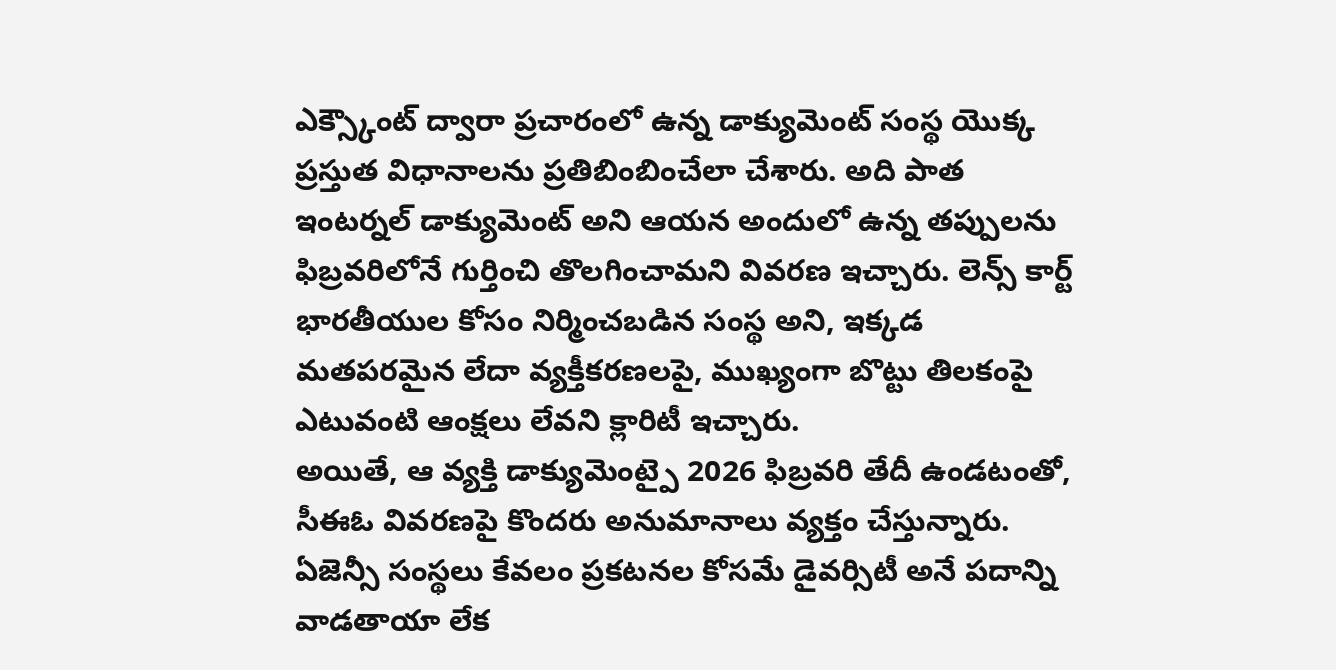ఎక్స్కౌంట్ ద్వారా ప్రచారంలో ఉన్న డాక్యుమెంట్ సంస్థ యొక్క ప్రస్తుత విధానాలను ప్రతిబింబించేలా చేశారు. అది పాత ఇంటర్నల్ డాక్యుమెంట్ అని ఆయన అందులో ఉన్న తప్పులను ఫిబ్రవరిలోనే గుర్తించి తొలగించామని వివరణ ఇచ్చారు. లెన్స్ కార్ట్ భారతీయుల కోసం నిర్మించబడిన సంస్థ అని, ఇక్కడ మతపరమైన లేదా వ్యక్తీకరణలపై, ముఖ్యంగా బొట్టు తిలకంపై ఎటువంటి ఆంక్షలు లేవని క్లారిటీ ఇచ్చారు.
అయితే, ఆ వ్యక్తి డాక్యుమెంట్పై 2026 ఫిబ్రవరి తేదీ ఉండటంతో, సీఈఓ వివరణపై కొందరు అనుమానాలు వ్యక్తం చేస్తున్నారు. ఏజెన్సీ సంస్థలు కేవలం ప్రకటనల కోసమే డైవర్సిటీ అనే పదాన్ని వాడతాయా లేక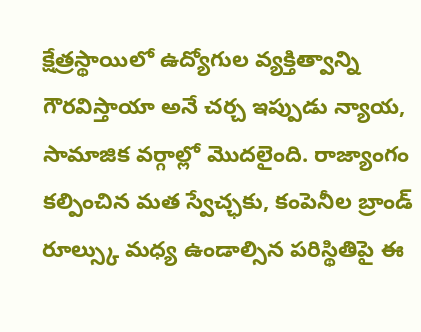క్షేత్రస్థాయిలో ఉద్యోగుల వ్యక్తిత్వాన్ని గౌరవిస్తాయా అనే చర్చ ఇప్పుడు న్యాయ, సామాజిక వర్గాల్లో మొదలైంది. రాజ్యాంగం కల్పించిన మత స్వేచ్ఛకు, కంపెనీల బ్రాండ్ రూల్స్కు మధ్య ఉండాల్సిన పరిస్థితిపై ఈ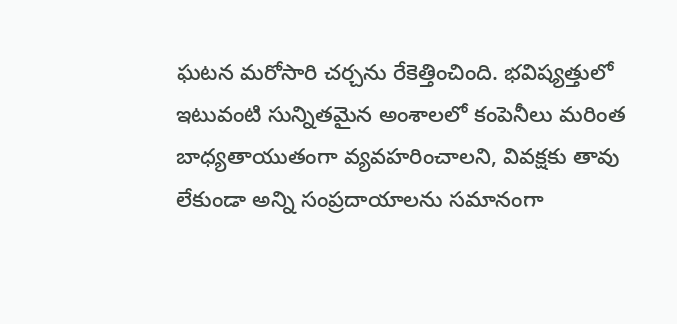ఘటన మరోసారి చర్చను రేకెత్తించింది. భవిష్యత్తులో ఇటువంటి సున్నితమైన అంశాలలో కంపెనీలు మరింత బాధ్యతాయుతంగా వ్యవహరించాలని, వివక్షకు తావు లేకుండా అన్ని సంప్రదాయాలను సమానంగా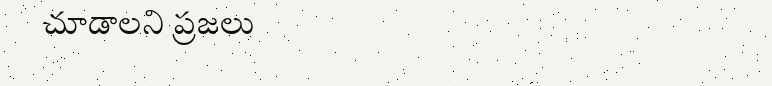చూడాలని ప్రజలు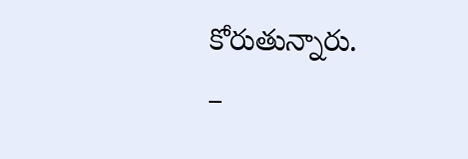కోరుతున్నారు.
–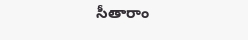సీతారాం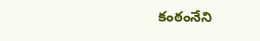కంఠంనేని